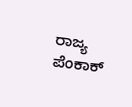ರಾಜ್ಯ ಪೆಂಕಾಕ್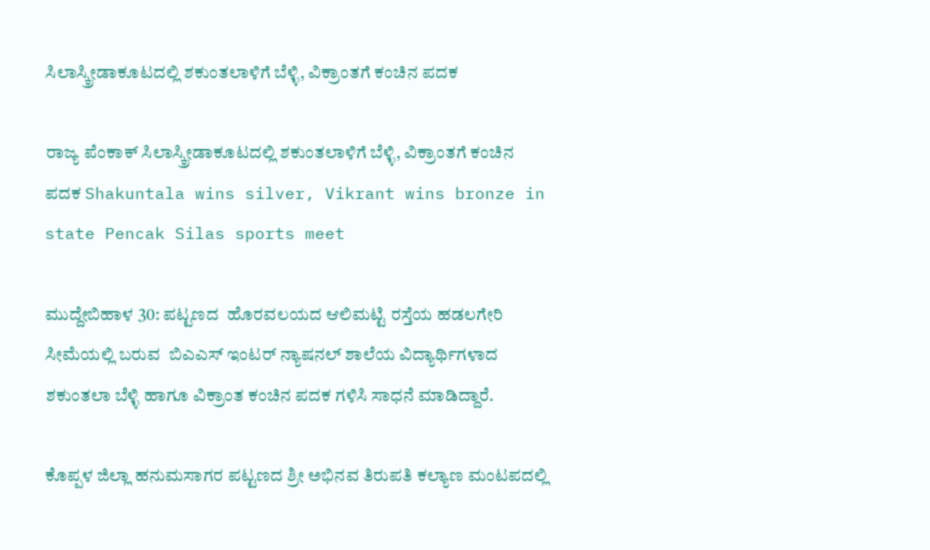ಸಿಲಾಸ್ಕ್ರೀಡಾಕೂಟದಲ್ಲಿ ಶಕುಂತಲಾಳಿಗೆ ಬೆಳ್ಳಿ, ವಿಕ್ರಾಂತಗೆ ಕಂಚಿನ ಪದಕ

ರಾಜ್ಯ ಪೆಂಕಾಕ್ ಸಿಲಾಸ್ಕ್ರೀಡಾಕೂಟದಲ್ಲಿ ಶಕುಂತಲಾಳಿಗೆ ಬೆಳ್ಳಿ, ವಿಕ್ರಾಂತಗೆ ಕಂಚಿನ ಪದಕ Shakuntala wins silver, Vikrant wins bronze in state Pencak Silas sports meet

ಮುದ್ದೇಬಿಹಾಳ 30: ಪಟ್ಟಣದ  ಹೊರವಲಯದ ಆಲಿಮಟ್ಟಿ ರಸ್ತೆಯ ಹಡಲಗೇರಿ ಸೀಮೆಯಲ್ಲಿ ಬರುವ  ಬಿಎಎಸ್ ಇಂಟರ್ ನ್ಯಾಷನಲ್ ಶಾಲೆಯ ವಿದ್ಯಾರ್ಥಿಗಳಾದ ಶಕುಂತಲಾ ಬೆಳ್ಳಿ ಹಾಗೂ ವಿಕ್ರಾಂತ ಕಂಚಿನ ಪದಕ ಗಳಿಸಿ ಸಾಧನೆ ಮಾಡಿದ್ದಾರೆ.

ಕೊಪ್ಪಳ ಜಿಲ್ಲಾ ಹನುಮಸಾಗರ ಪಟ್ಟಣದ ಶ್ರೀ ಅಭಿನವ ತಿರುಪತಿ ಕಲ್ಯಾಣ ಮಂಟಪದಲ್ಲಿ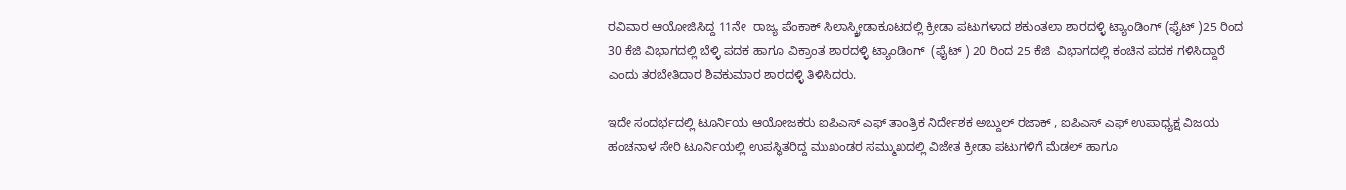ರವಿವಾರ ಆಯೋಜಿಸಿದ್ದ 11ನೇ  ರಾಜ್ಯ ಪೆಂಕಾಕ್ ಸಿಲಾಸ್ಕ್ರೀಡಾಕೂಟದಲ್ಲಿ ಕ್ರೀಡಾ ಪಟುಗಳಾದ ಶಕುಂತಲಾ ಶಾರದಳ್ಳಿ ಟ್ಯಾಂಡಿಂಗ್ (ಫೈಟ್ )25 ರಿಂದ 30 ಕೆಜಿ ವಿಭಾಗದಲ್ಲಿ ಬೆಳ್ಳಿ ಪದಕ ಹಾಗೂ ವಿಕ್ರಾಂತ ಶಾರದಳ್ಳಿ ಟ್ಯಾಂಡಿಂಗ್  (ಫೈಟ್ ) 20 ರಿಂದ 25 ಕೆಜಿ  ವಿಭಾಗದಲ್ಲಿ ಕಂಚಿನ ಪದಕ ಗಳಿಸಿದ್ದಾರೆ ಎಂದು ತರಬೇತಿದಾರ ಶಿವಕುಮಾರ ಶಾರದಳ್ಳಿ ತಿಳಿಸಿದರು.

ಇದೇ ಸಂದರ್ಭದಲ್ಲಿ ಟೂರ್ನಿಯ ಆಯೋಜಕರು ಐಪಿಎಸ್ ಎಫ್ ತಾಂತ್ರಿಕ ನಿರ್ದೇಶಕ ಅಬ್ದುಲ್ ರಜಾಕ್ , ಐಪಿಎಸ್ ಎಫ್ ಉಪಾಧ್ಯಕ್ಷ ವಿಜಯ ಹಂಚನಾಳ ಸೇರಿ ಟೂರ್ನಿಯಲ್ಲಿ ಉಪಸ್ಥಿತರಿದ್ದ ಮುಖಂಡರ ಸಮ್ಮುಖದಲ್ಲಿ ವಿಜೇತ ಕ್ರೀಡಾ ಪಟುಗಳಿಗೆ ಮೆಡಲ್ ಹಾಗೂ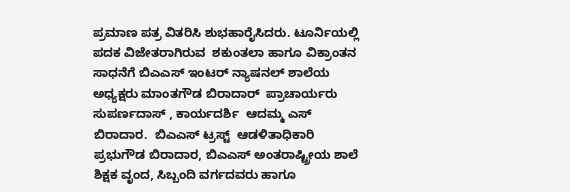ಪ್ರಮಾಣ ಪತ್ರ ವಿತರಿಸಿ ಶುಭಹಾರೈಸಿದರು. ಟೂರ್ನಿಯಲ್ಲಿ ಪದಕ ವಿಜೇತರಾಗಿರುವ  ಶಕುಂತಲಾ ಹಾಗೂ ವಿಕ್ರಾಂತನ ಸಾಧನೆಗೆ ಬಿಎಎಸ್ ಇಂಟರ್ ನ್ಯಾಷನಲ್ ಶಾಲೆಯ ಅಧ್ಯಕ್ಷರು ಮಾಂತಗೌಡ ಬಿರಾದಾರ್  ಪ್ರಾಚಾರ್ಯರು ಸುಪರ್ಣದಾಸ್ , ಕಾರ್ಯದರ್ಶಿ  ಆದಮ್ಮ ಎಸ್ ಬಿರಾದಾರ.  ಬಿಎಎಸ್ ಟ್ರಸ್ಟ್‌  ಆಡಳಿತಾಧಿಕಾರಿ ಪ್ರಭುಗೌಡ ಬಿರಾದಾರ, ಬಿಎಎಸ್ ಅಂತರಾಷ್ಟ್ರೀಯ ಶಾಲೆ ಶಿಕ್ಷಕ ವೃಂದ, ಸಿಬ್ಬಂದಿ ವರ್ಗದವರು ಹಾಗೂ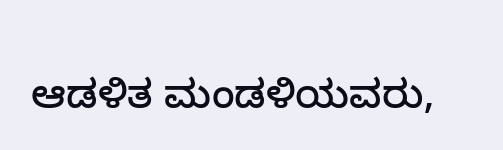ಆಡಳಿತ ಮಂಡಳಿಯವರು,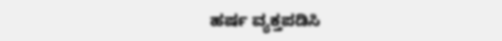ಹರ್ಷ ವ್ಯಕ್ತಪಡಿಸಿ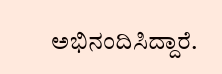ಅಭಿನಂದಿಸಿದ್ದಾರೆ.